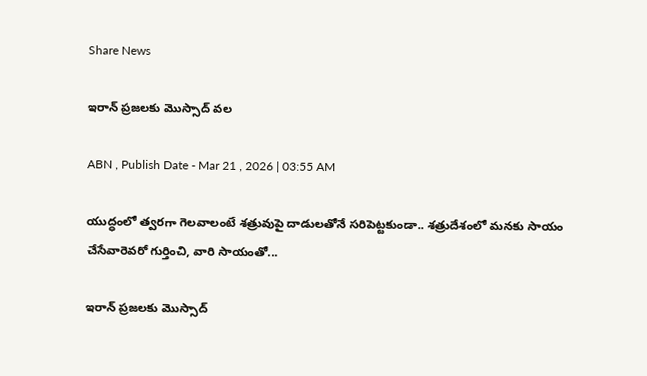Share News

ఇరాన్‌ ప్రజలకు మొస్సాద్‌ వల

ABN , Publish Date - Mar 21 , 2026 | 03:55 AM

యుద్ధంలో త్వరగా గెలవాలంటే శత్రువుపై దాడులతోనే సరిపెట్టకుండా.. శత్రుదేశంలో మనకు సాయం చేసేవారెవరో గుర్తించి, వారి సాయంతో...

ఇరాన్‌ ప్రజలకు మొస్సాద్‌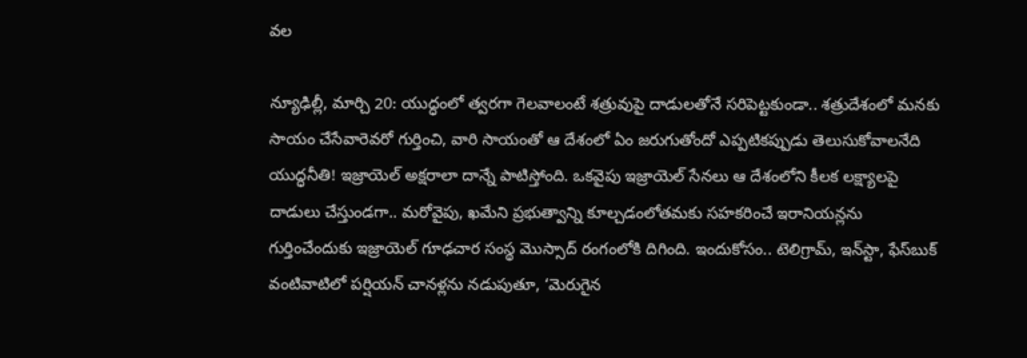వల

న్యూఢిల్లీ, మార్చి 20: యుద్ధంలో త్వరగా గెలవాలంటే శత్రువుపై దాడులతోనే సరిపెట్టకుండా.. శత్రుదేశంలో మనకు సాయం చేసేవారెవరో గుర్తించి, వారి సాయంతో ఆ దేశంలో ఏం జరుగుతోందో ఎప్పటికప్పుడు తెలుసుకోవాలనేది యుద్ధనీతి! ఇజ్రాయెల్‌ అక్షరాలా దాన్నే పాటిస్తోంది. ఒకవైపు ఇజ్రాయెల్‌ సేనలు ఆ దేశంలోని కీలక లక్ష్యాలపై దాడులు చేస్తుండగా.. మరోవైపు, ఖమేని ప్రభుత్వాన్ని కూల్చడంలోతమకు సహకరించే ఇరానియన్లను గుర్తించేందుకు ఇజ్రాయెల్‌ గూఢచార సంస్థ మొస్సాద్‌ రంగంలోకి దిగింది. ఇందుకోసం.. టెలిగ్రామ్‌, ఇన్‌స్టా, ఫేస్‌బుక్‌ వంటివాటిలో పర్షియన్‌ చానళ్లను నడుపుతూ, ‘మెరుగైన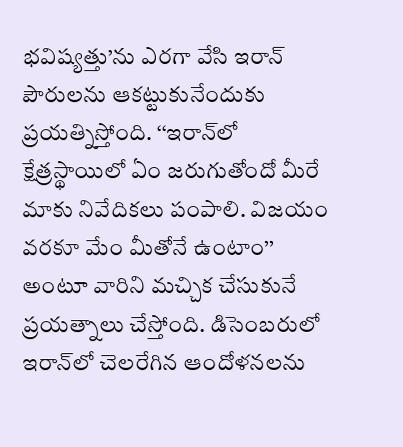భవిష్యత్తు’ను ఎరగా వేసి ఇరాన్‌ పౌరులను ఆకట్టుకునేందుకు ప్రయత్నిస్తోంది. ‘‘ఇరాన్‌లో క్షేత్రస్థాయిలో ఏం జరుగుతోందో మీరే మాకు నివేదికలు పంపాలి. విజయం వరకూ మేం మీతోనే ఉంటాం’’ అంటూ వారిని మచ్చిక చేసుకునే ప్రయత్నాలు చేస్తోంది. డిసెంబరులో ఇరాన్‌లో చెలరేగిన ఆందోళనలను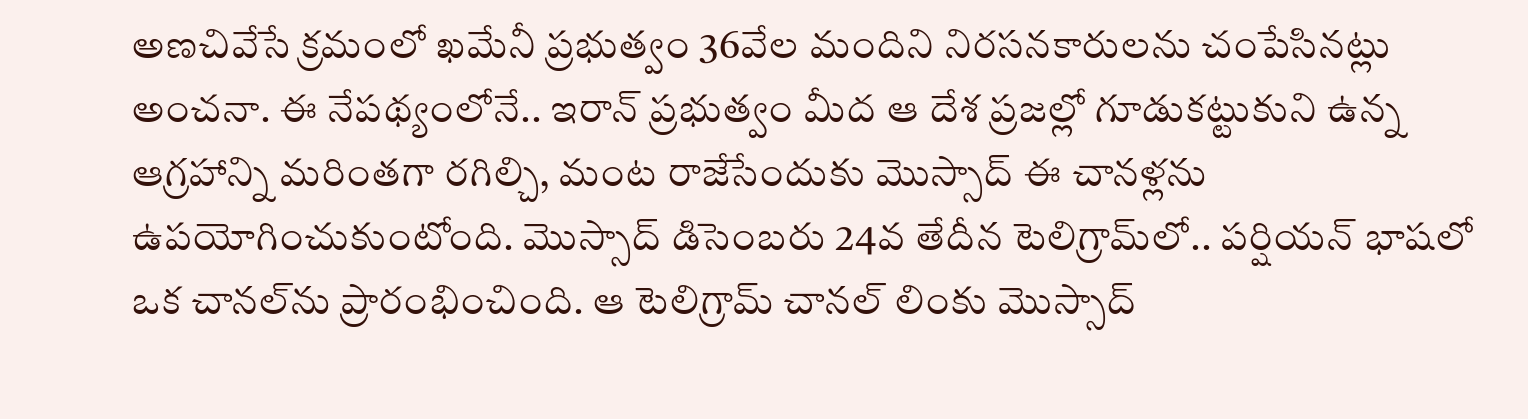అణచివేసే క్రమంలో ఖమేనీ ప్రభుత్వం 36వేల మందిని నిరసనకారులను చంపేసినట్లు అంచనా. ఈ నేపథ్యంలోనే.. ఇరాన్‌ ప్రభుత్వం మీద ఆ దేశ ప్రజల్లో గూడుకట్టుకుని ఉన్న ఆగ్రహాన్ని మరింతగా రగిల్చి, మంట రాజేసేందుకు మొస్సాద్‌ ఈ చానళ్లను ఉపయోగించుకుంటోంది. మొస్సాద్‌ డిసెంబరు 24వ తేదీన టెలిగ్రామ్‌లో.. పర్షియన్‌ భాషలో ఒక చానల్‌ను ప్రారంభించింది. ఆ టెలిగ్రామ్‌ చానల్‌ లింకు మొస్సాద్‌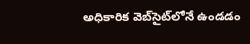అధికారిక వెబ్‌సైట్‌లోనే ఉండడం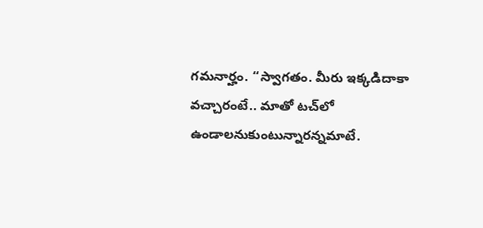గమనార్హం. ‘‘స్వాగతం. మీరు ఇక్కడిదాకా వచ్చారంటే.. మాతో టచ్‌లో ఉండాలనుకుంటున్నారన్నమాటే.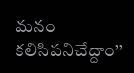మనం కలిసిపనిచేద్దాం’’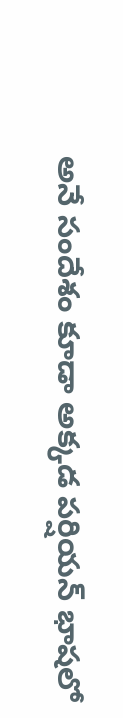అనే సందేశం కూడా అక్కడ పర్షియన్‌ భాషలో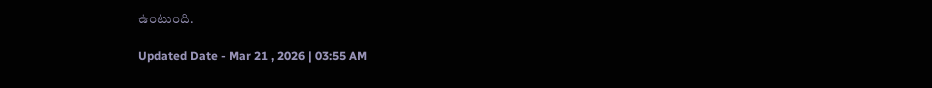ఉంటుంది.

Updated Date - Mar 21 , 2026 | 03:55 AM